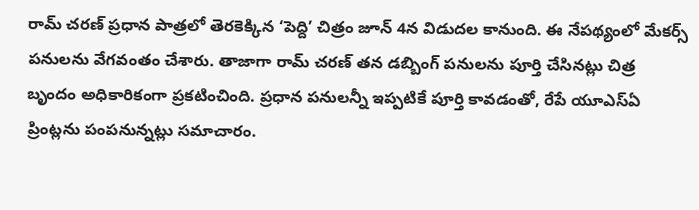రామ్ చరణ్ ప్రధాన పాత్రలో తెరకెక్కిన ‘పెద్ది’ చిత్రం జూన్ 4న విడుదల కానుంది. ఈ నేపథ్యంలో మేకర్స్ పనులను వేగవంతం చేశారు. తాజాగా రామ్ చరణ్ తన డబ్బింగ్ పనులను పూర్తి చేసినట్లు చిత్ర బృందం అధికారికంగా ప్రకటించింది. ప్రధాన పనులన్నీ ఇప్పటికే పూర్తి కావడంతో, రేపే యూఎస్ఏ ప్రింట్లను పంపనున్నట్లు సమాచారం.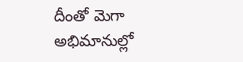దీంతో మెగా అభిమానుల్లో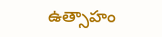ఉత్సాహం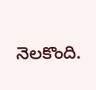నెలకొంది.